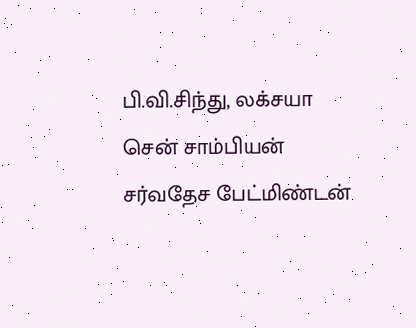பி.வி.சிந்து, லக்சயா சென் சாம்பியன்
சர்வதேச பேட்மிண்டன்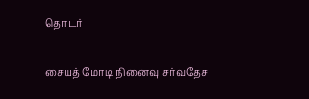தொடர்

சையத் மோடி நினைவு சர்வதேச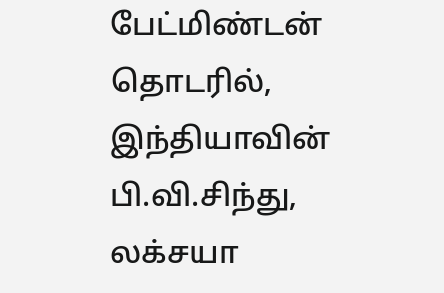பேட்மிண்டன் தொடரில், இந்தியாவின் பி.வி.சிந்து, லக்சயா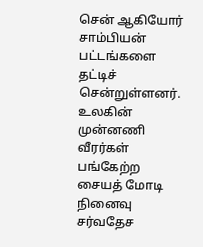சென் ஆகியோர் சாம்பியன் பட்டங்களை தட்டிச் சென்றுள்ளனர்.
உலகின் முன்னணி வீரர்கள் பங்கேற்ற சையத் மோடி நினைவு சர்வதேச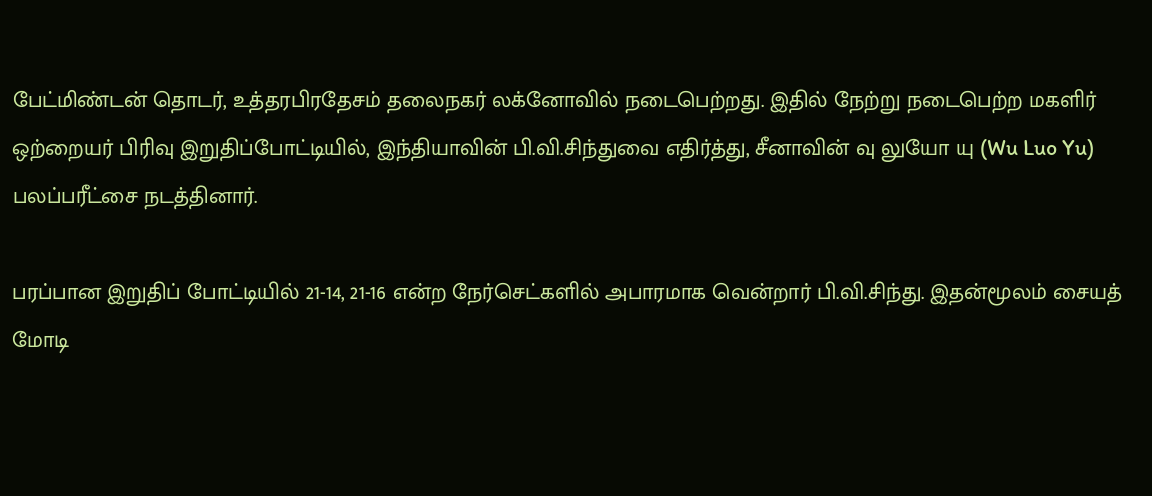பேட்மிண்டன் தொடர், உத்தரபிரதேசம் தலைநகர் லக்னோவில் நடைபெற்றது. இதில் நேற்று நடைபெற்ற மகளிர் ஒற்றையர் பிரிவு இறுதிப்போட்டியில், இந்தியாவின் பி.வி.சிந்துவை எதிர்த்து, சீனாவின் வு லுயோ யு (Wu Luo Yu) பலப்பரீட்சை நடத்தினார்.

பரப்பான இறுதிப் போட்டியில் 21-14, 21-16 என்ற நேர்செட்களில் அபாரமாக வென்றார் பி.வி.சிந்து. இதன்மூலம் சையத் மோடி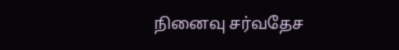நினைவு சர்வதேச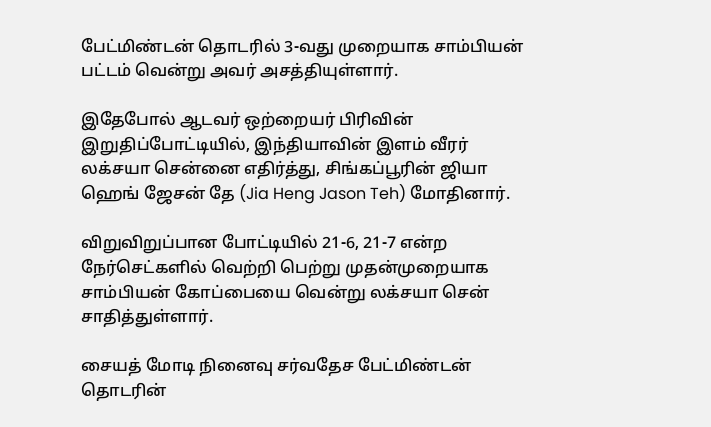பேட்மிண்டன் தொடரில் 3-வது முறையாக சாம்பியன் பட்டம் வென்று அவர் அசத்தியுள்ளார்.

இதேபோல் ஆடவர் ஒற்றையர் பிரிவின் இறுதிப்போட்டியில், இந்தியாவின் இளம் வீரர் லக்சயா சென்னை எதிர்த்து, சிங்கப்பூரின் ஜியா ஹெங் ஜேசன் தே (Jia Heng Jason Teh) மோதினார்.

விறுவிறுப்பான போட்டியில் 21-6, 21-7 என்ற நேர்செட்களில் வெற்றி பெற்று முதன்முறையாக சாம்பியன் கோப்பையை வென்று லக்சயா சென் சாதித்துள்ளார்.

சையத் மோடி நினைவு சர்வதேச பேட்மிண்டன் தொடரின்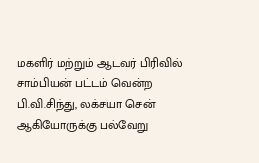மகளிர் மற்றும் ஆடவர் பிரிவில் சாம்பியன் பட்டம் வென்ற பி.வி.சிந்து, லக்சயா சென் ஆகியோருக்கு பல்வேறு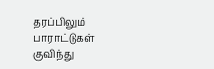தரப்பிலும் பாராட்டுகள் குவிந்து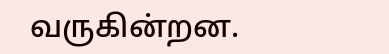வருகின்றன.